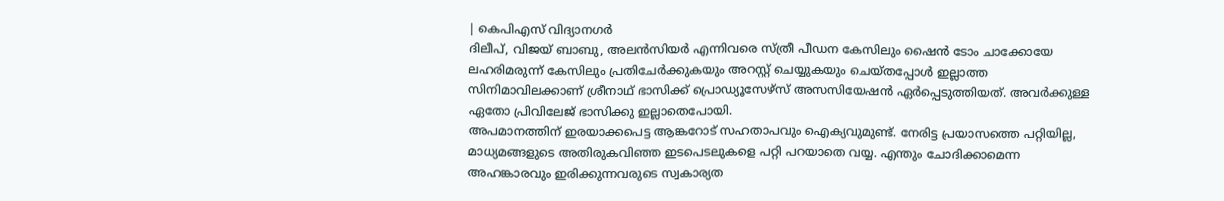| കെപിഎസ് വിദ്യാനഗർ
ദിലീപ്, വിജയ് ബാബു, അലൻസിയർ എന്നിവരെ സ്ത്രീ പീഡന കേസിലും ഷൈൻ ടോം ചാക്കോയേ ലഹരിമരുന്ന് കേസിലും പ്രതിചേർക്കുകയും അറസ്റ്റ് ചെയ്യുകയും ചെയ്തപ്പോൾ ഇല്ലാത്ത സിനിമാവിലക്കാണ് ശ്രീനാഥ് ഭാസിക്ക് പ്രൊഡ്യൂസേഴ്സ് അസസിയേഷൻ ഏർപ്പെടുത്തിയത്. അവർക്കുള്ള ഏതോ പ്രിവിലേജ് ഭാസിക്കു ഇല്ലാതെപോയി.
അപമാനത്തിന് ഇരയാക്കപെട്ട ആങ്കറോട് സഹതാപവും ഐക്യവുമുണ്ട്. നേരിട്ട പ്രയാസത്തെ പറ്റിയില്ല, മാധ്യമങ്ങളുടെ അതിരുകവിഞ്ഞ ഇടപെടലുകളെ പറ്റി പറയാതെ വയ്യ. എന്തും ചോദിക്കാമെന്ന അഹങ്കാരവും ഇരിക്കുന്നവരുടെ സ്വകാര്യത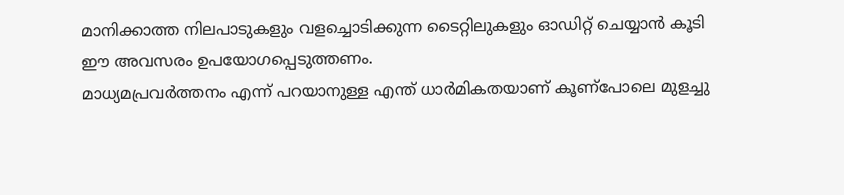മാനിക്കാത്ത നിലപാടുകളും വളച്ചൊടിക്കുന്ന ടൈറ്റിലുകളും ഓഡിറ്റ് ചെയ്യാൻ കൂടി ഈ അവസരം ഉപയോഗപ്പെടുത്തണം.
മാധ്യമപ്രവർത്തനം എന്ന് പറയാനുള്ള എന്ത് ധാർമികതയാണ് കൂണ്പോലെ മുളച്ചു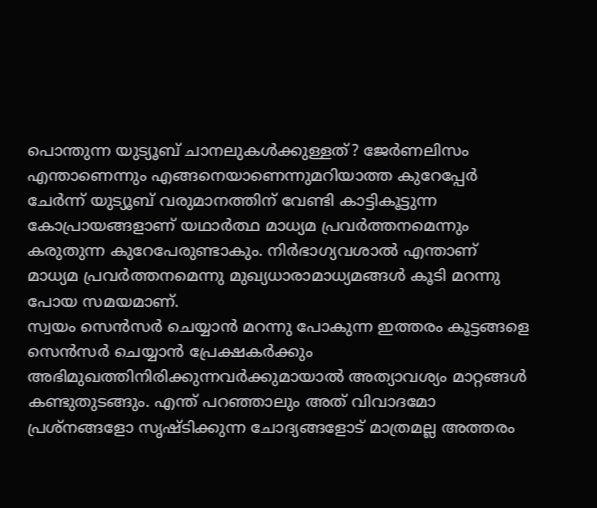പൊന്തുന്ന യുട്യൂബ് ചാനലുകൾക്കുള്ളത്? ജേർണലിസം എന്താണെന്നും എങ്ങനെയാണെന്നുമറിയാത്ത കുറേപ്പേർ ചേർന്ന് യുട്യൂബ് വരുമാനത്തിന് വേണ്ടി കാട്ടികൂട്ടുന്ന കോപ്രായങ്ങളാണ് യഥാർത്ഥ മാധ്യമ പ്രവർത്തനമെന്നും കരുതുന്ന കുറേപേരുണ്ടാകും. നിർഭാഗ്യവശാൽ എന്താണ് മാധ്യമ പ്രവർത്തനമെന്നു മുഖ്യധാരാമാധ്യമങ്ങൾ കൂടി മറന്നു പോയ സമയമാണ്.
സ്വയം സെൻസർ ചെയ്യാൻ മറന്നു പോകുന്ന ഇത്തരം കൂട്ടങ്ങളെ സെൻസർ ചെയ്യാൻ പ്രേക്ഷകർക്കും അഭിമുഖത്തിനിരിക്കുന്നവർക്കുമായാൽ അത്യാവശ്യം മാറ്റങ്ങൾ കണ്ടുതുടങ്ങും. എന്ത് പറഞ്ഞാലും അത് വിവാദമോ പ്രശ്നങ്ങളോ സൃഷ്ടിക്കുന്ന ചോദ്യങ്ങളോട് മാത്രമല്ല അത്തരം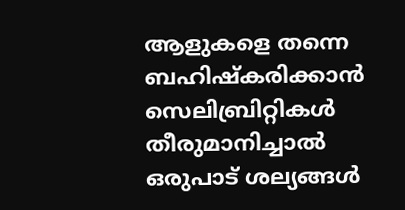ആളുകളെ തന്നെ ബഹിഷ്കരിക്കാൻ സെലിബ്രിറ്റികൾ തീരുമാനിച്ചാൽ ഒരുപാട് ശല്യങ്ങൾ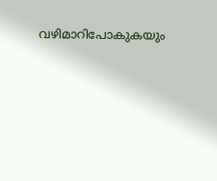വഴിമാറിപോകുകയും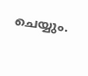ചെയ്യും.